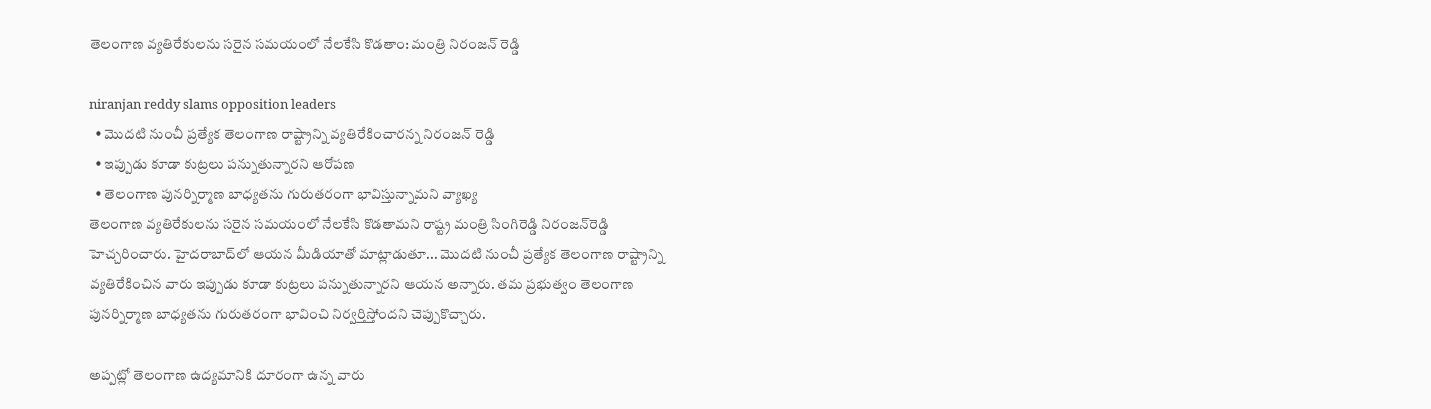తెలంగాణ వ్య‌తిరేకుల‌ను స‌రైన స‌మ‌యంలో నేల‌కేసి కొడ‌తాం: మంత్రి నిరంజ‌న్ రెడ్డి

niranjan reddy slams opposition leaders
  • మొద‌టి నుంచీ ప్ర‌త్యేక తెలంగాణ రాష్ట్రాన్ని వ్యతిరేకించార‌న్న‌ నిరంజ‌న్ రెడ్డి
  • ఇప్పుడు కూడా కుట్రలు పన్నుతున్నారని ఆరోప‌ణ‌
  • తెలంగాణ పునర్నిర్మాణ బాధ్యతను గురుతరంగా భావిస్తున్నామ‌ని వ్యాఖ్య‌
తెలంగాణ వ్యతిరేకులను సరైన సమయంలో నేలకేసి కొడతామని రాష్ట్ర మంత్రి సింగిరెడ్డి నిరంజన్‌రెడ్డి హెచ్చ‌రించారు. హైదరాబాద్‌లో ఆయ‌న మీడియాతో మాట్లాడుతూ... మొద‌టి నుంచీ ప్ర‌త్యేక తెలంగాణ రాష్ట్రాన్ని వ్యతిరేకించిన వారు ఇప్పుడు కూడా కుట్రలు పన్నుతున్నారని ఆయ‌న అన్నారు. త‌మ ప్ర‌భుత్వం తెలంగాణ పునర్నిర్మాణ బాధ్యతను గురుతరంగా భావించి నిర్వ‌ర్తిస్తోంద‌ని చెప్పుకొచ్చారు.

అప్ప‌ట్లో తెలంగాణ ఉద్యమానికి దూరంగా ఉన్న వారు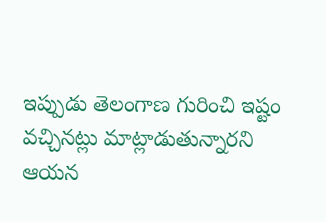ఇప్పుడు తెలంగాణ గురించి ఇష్టం వ‌చ్చిన‌ట్లు మాట్లాడుతున్నార‌ని ఆయ‌న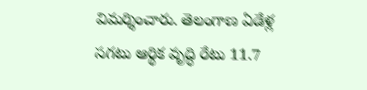విమర్శించారు. తెలంగాణ ఏడేళ్ల సగటు ఆర్థిక వృద్ధి రేటు 11.7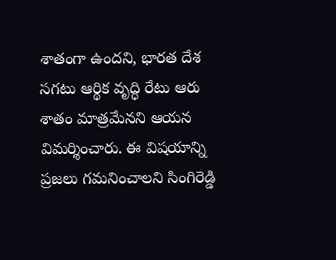శాతంగా ఉంద‌ని, భార‌త దేశ స‌గటు ఆర్థిక వృద్ధి రేటు ఆరు శాతం మాత్ర‌మేనని ఆయ‌న విమ‌ర్శించారు. ఈ విష‌యాన్ని ప్రజలు గమనించాలని సింగిరెడ్డి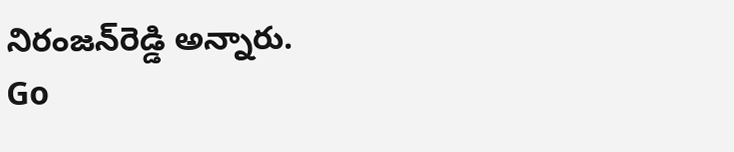నిరంజన్‌రెడ్డి అన్నారు.
Go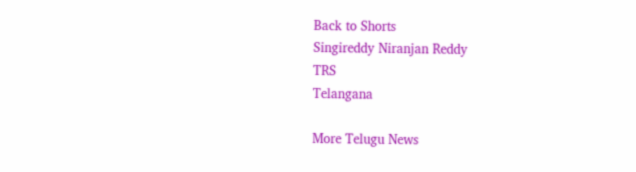Back to Shorts
Singireddy Niranjan Reddy
TRS
Telangana

More Telugu News